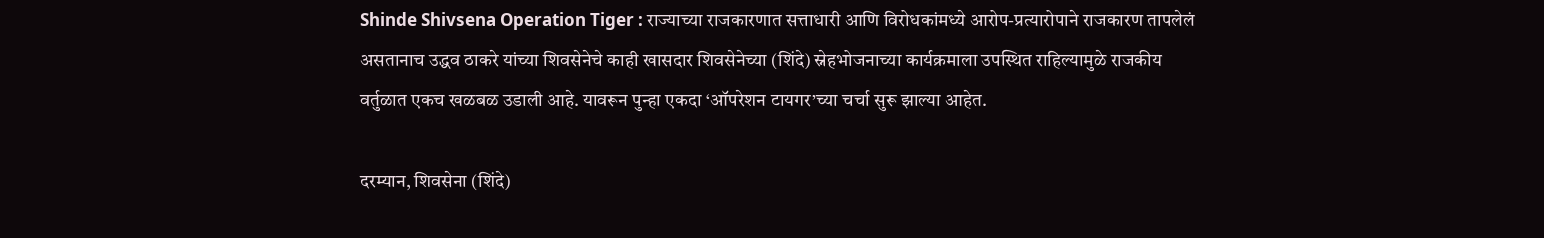Shinde Shivsena Operation Tiger : राज्याच्या राजकारणात सत्ताधारी आणि विरोधकांमध्ये आरोप-प्रत्यारोपाने राजकारण तापलेलं असतानाच उद्धव ठाकरे यांच्या शिवसेनेचे काही खासदार शिवसेनेच्या (शिंदे) स्नेहभोजनाच्या कार्यक्रमाला उपस्थित राहिल्यामुळे राजकीय वर्तुळात एकच खळबळ उडाली आहे. यावरून पुन्हा एकदा ‘ऑपरेशन टायगर’च्या चर्चा सुरू झाल्या आहेत.

दरम्यान, शिवसेना (शिंदे)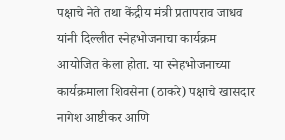पक्षाचे नेते तथा केंद्रीय मंत्री प्रतापराव जाधव यांनी दिल्लीत स्नेहभोजनाचा कार्यक्रम आयोजित केला होता. या स्नेहभोजनाच्या कार्यक्रमाला शिवसेना (ठाकरे) पक्षाचे खासदार नागेश आष्टीकर आणि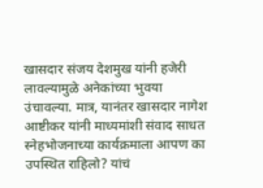खासदार संजय देशमुख यांनी हजेरी लावल्यामुळे अनेकांच्या भुवया उंचावल्या. मात्र, यानंतर खासदार नागेश आष्टीकर यांनी माध्यमांशी संवाद साधत स्नेहभोजनाच्या कार्यक्रमाला आपण का उपस्थित राहिलो? यांचं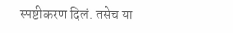स्पष्टीकरण दिलं. तसेच या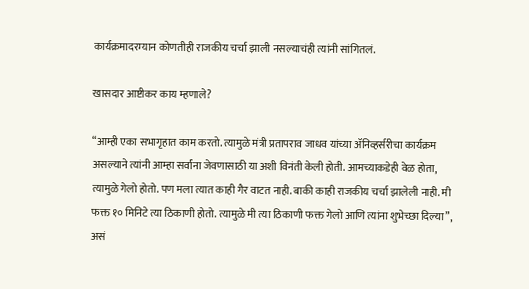कार्यक्रमादरम्यान कोणतीही राजकीय चर्चा झाली नसल्याचंही त्यांनी सांगितलं.

खासदार आष्टीकर काय म्हणाले?

“आम्ही एका सभागृहात काम करतो. त्यामुळे मंत्री प्रतापराव जाधव यांच्या ॲनिव्हर्सरीचा कार्यक्रम असल्याने त्यांनी आम्हा सर्वांना जेवणासाठी या अशी विनंती केली होती. आमच्याकडेही वेळ होता, त्यामुळे गेलो होतो. पण मला त्यात काही गैर वाटत नाही. बाकी काही राजकीय चर्चा झालेली नाही. मी फक्त १० मिनिटे त्या ठिकाणी होतो. त्यामुळे मी त्या ठिकाणी फक्त गेलो आणि त्यांना शुभेच्छा दिल्या”, असं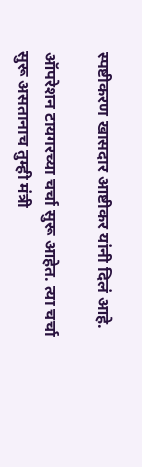स्पष्टीकरण खासदार आष्टीकर यांनी दिलं आहे.

ऑपरेशन टायगरच्या चर्चा सुरू आहेत. त्या चर्चा सुरू असतानाच तुम्ही मंत्री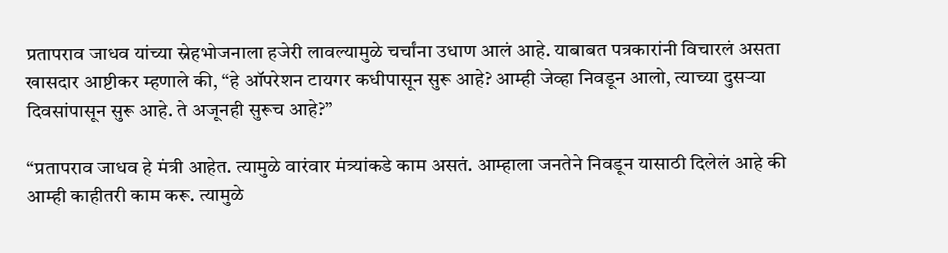प्रतापराव जाधव यांच्या स्नेहभोजनाला हजेरी लावल्यामुळे चर्चांना उधाण आलं आहे. याबाबत पत्रकारांनी विचारलं असता खासदार आष्टीकर म्हणाले की, “हे ऑपरेशन टायगर कधीपासून सुरू आहे? आम्ही जेव्हा निवडून आलो, त्याच्या दुसऱ्या दिवसांपासून सुरू आहे. ते अजूनही सुरूच आहे?”

“प्रतापराव जाधव हे मंत्री आहेत. त्यामुळे वारंवार मंत्र्यांकडे काम असतं. आम्हाला जनतेने निवडून यासाठी दिलेलं आहे की आम्ही काहीतरी काम करू. त्यामुळे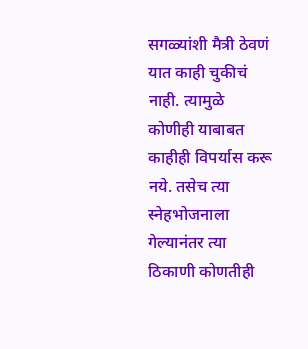सगळ्यांशी मैत्री ठेवणं यात काही चुकीचं नाही. त्यामुळे कोणीही याबाबत काहीही विपर्यास करू नये. तसेच त्या स्नेहभोजनाला गेल्यानंतर त्या ठिकाणी कोणतीही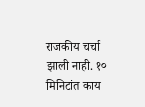राजकीय चर्चा झाली नाही. १० मिनिटांत काय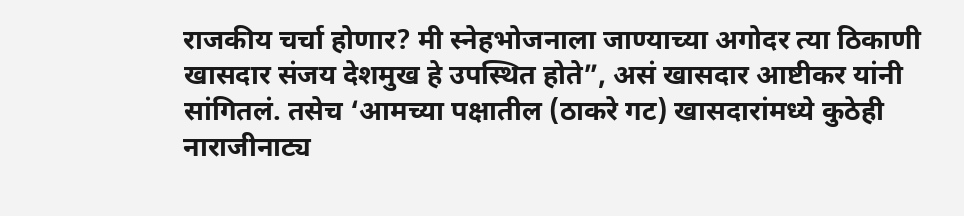राजकीय चर्चा होणार? मी स्नेहभोजनाला जाण्याच्या अगोदर त्या ठिकाणी खासदार संजय देशमुख हे उपस्थित होते”, असं खासदार आष्टीकर यांनी सांगितलं. तसेच ‘आमच्या पक्षातील (ठाकरे गट) खासदारांमध्ये कुठेही नाराजीनाट्य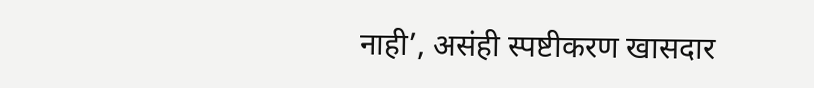नाही’, असंही स्पष्टीकरण खासदार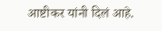आष्टीकर यांनी दिलं आहे.